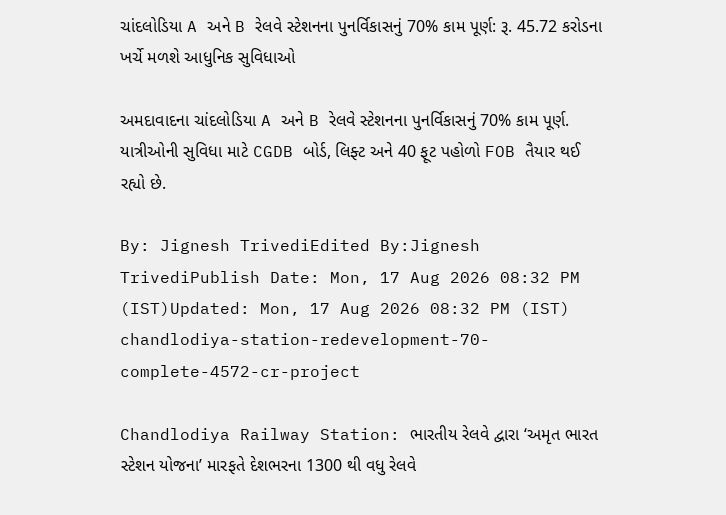ચાંદલોડિયા A અને B રેલવે સ્ટેશનના પુનર્વિકાસનું 70% કામ પૂર્ણ: રૂ. 45.72 કરોડના ખર્ચે મળશે આધુનિક સુવિધાઓ

અમદાવાદના ચાંદલોડિયા A અને B રેલવે સ્ટેશનના પુનર્વિકાસનું 70% કામ પૂર્ણ. યાત્રીઓની સુવિધા માટે CGDB બોર્ડ, લિફ્ટ અને 40 ફૂટ પહોળો FOB તૈયાર થઈ રહ્યો છે.

By: Jignesh TrivediEdited By:Jignesh TrivediPublish Date: Mon, 17 Aug 2026 08:32 PM (IST)Updated: Mon, 17 Aug 2026 08:32 PM (IST)
chandlodiya-station-redevelopment-70-complete-4572-cr-project

Chandlodiya Railway Station: ભારતીય રેલવે દ્વારા ‘અમૃત ભારત સ્ટેશન યોજના’ મારફતે દેશભરના 1300 થી વધુ રેલવે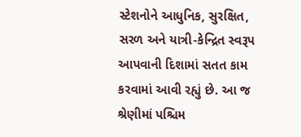સ્ટેશનોને આધુનિક, સુરક્ષિત, સરળ અને યાત્રી-કેન્દ્રિત સ્વરૂપ આપવાની દિશામાં સતત કામ કરવામાં આવી રહ્યું છે. આ જ શ્રેણીમાં પશ્ચિમ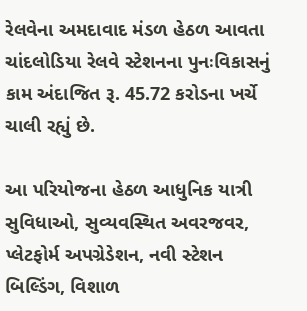રેલવેના અમદાવાદ મંડળ હેઠળ આવતા ચાંદલોડિયા રેલવે સ્ટેશનના પુનઃવિકાસનું કામ અંદાજિત રૂ. 45.72 કરોડના ખર્ચે ચાલી રહ્યું છે.

આ પરિયોજના હેઠળ આધુનિક યાત્રી સુવિધાઓ, સુવ્યવસ્થિત અવરજવર, પ્લેટફોર્મ અપગ્રેડેશન, નવી સ્ટેશન બિલ્ડિંગ, વિશાળ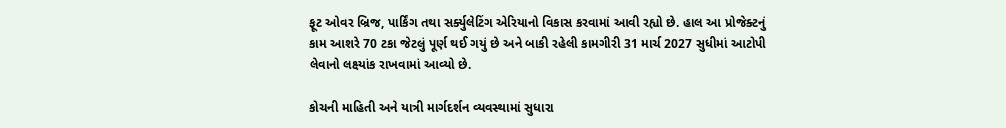ફૂટ ઓવર બ્રિજ, પાર્કિંગ તથા સર્ક્યુલેટિંગ એરિયાનો વિકાસ કરવામાં આવી રહ્યો છે. હાલ આ પ્રોજેક્ટનું કામ આશરે 70 ટકા જેટલું પૂર્ણ થઈ ગયું છે અને બાકી રહેલી કામગીરી 31 માર્ચ 2027 સુધીમાં આટોપી લેવાનો લક્ષ્યાંક રાખવામાં આવ્યો છે.

કોચની માહિતી અને યાત્રી માર્ગદર્શન વ્યવસ્થામાં સુધારા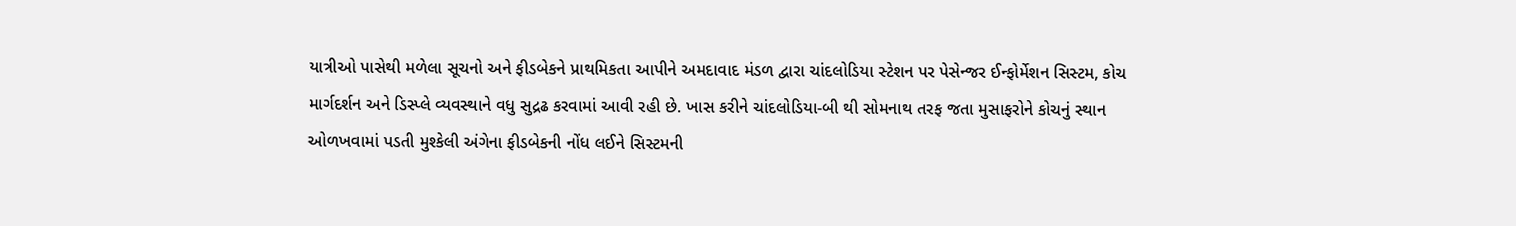યાત્રીઓ પાસેથી મળેલા સૂચનો અને ફીડબેકને પ્રાથમિકતા આપીને અમદાવાદ મંડળ દ્વારા ચાંદલોડિયા સ્ટેશન પર પેસેન્જર ઈન્ફોર્મેશન સિસ્ટમ, કોચ માર્ગદર્શન અને ડિસ્પ્લે વ્યવસ્થાને વધુ સુદ્રઢ કરવામાં આવી રહી છે. ખાસ કરીને ચાંદલોડિયા-બી થી સોમનાથ તરફ જતા મુસાફરોને કોચનું સ્થાન ઓળખવામાં પડતી મુશ્કેલી અંગેના ફીડબેકની નોંધ લઈને સિસ્ટમની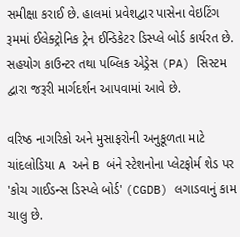સમીક્ષા કરાઈ છે. હાલમાં પ્રવેશદ્વાર પાસેના વેઇટિંગ રૂમમાં ઈલેક્ટ્રોનિક ટ્રેન ઈન્ડિકેટર ડિસ્પ્લે બોર્ડ કાર્યરત છે. સહયોગ કાઉન્ટર તથા પબ્લિક એડ્રેસ (PA) સિસ્ટમ દ્વારા જરૂરી માર્ગદર્શન આપવામાં આવે છે.

વરિષ્ઠ નાગરિકો અને મુસાફરોની અનુકૂળતા માટે ચાંદલોડિયા A અને B બંને સ્ટેશનોના પ્લેટફોર્મ શેડ પર 'કોચ ગાઈડન્સ ડિસ્પ્લે બોર્ડ' (CGDB) લગાડવાનું કામ ચાલુ છે.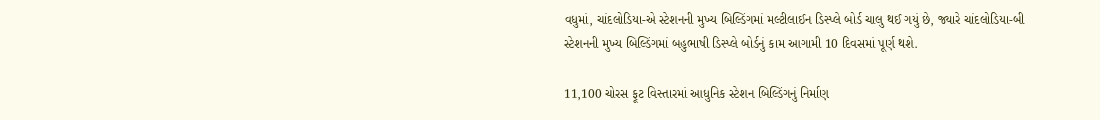વધુમાં, ચાંદલોડિયા-એ સ્ટેશનની મુખ્ય બિલ્ડિંગમાં મલ્ટીલાઈન ડિસ્પ્લે બોર્ડ ચાલુ થઈ ગયું છે, જ્યારે ચાંદલોડિયા-બી સ્ટેશનની મુખ્ય બિલ્ડિંગમાં બહુભાષી ડિસ્પ્લે બોર્ડનું કામ આગામી 10 દિવસમાં પૂર્ણ થશે.

11,100 ચોરસ ફૂટ વિસ્તારમાં આધુનિક સ્ટેશન બિલ્ડિંગનું નિર્માણ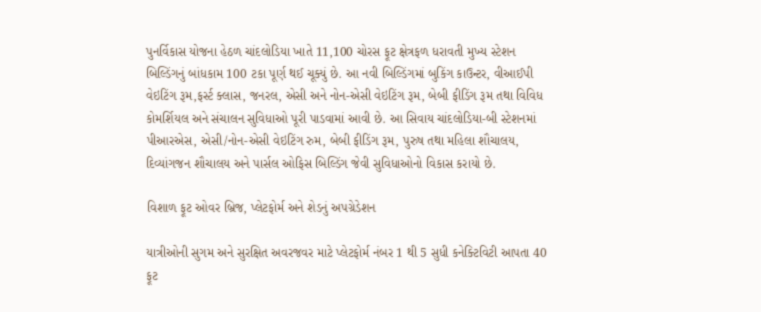પુનર્વિકાસ યોજના હેઠળ ચાંદલોડિયા ખાતે 11,100 ચોરસ ફૂટ ક્ષેત્રફળ ધરાવતી મુખ્ય સ્ટેશન બિલ્ડિંગનું બાંધકામ 100 ટકા પૂર્ણ થઈ ચૂક્યું છે. આ નવી બિલ્ડિંગમાં બુકિંગ કાઉન્ટર, વીઆઈપી વેઇટિંગ રૂમ,ફર્સ્ટ ક્લાસ, જનરલ, એસી અને નોન-એસી વેઇટિંગ રૂમ, બેબી ફીડિંગ રૂમ તથા વિવિધ કોમર્શિયલ અને સંચાલન સુવિધાઓ પૂરી પાડવામાં આવી છે. આ સિવાય ચાંદલોડિયા-બી સ્ટેશનમાં પીઆરએસ, એસી/નોન-એસી વેઇટિંગ રુમ, બેબી ફીડિંગ રૂમ, પુરુષ તથા મહિલા શૌચાલય, દિવ્યાંગજન શૌચાલય અને પાર્સલ ઓફિસ બિલ્ડિંગ જેવી સુવિધાઓનો વિકાસ કરાયો છે.

વિશાળ ફૂટ ઓવર બ્રિજ, પ્લેટફોર્મ અને શેડનું અપગ્રેડેશન

યાત્રીઓની સુગમ અને સુરક્ષિત અવરજવર માટે પ્લેટફોર્મ નંબર 1 થી 5 સુધી કનેક્ટિવિટી આપતા 40 ફૂટ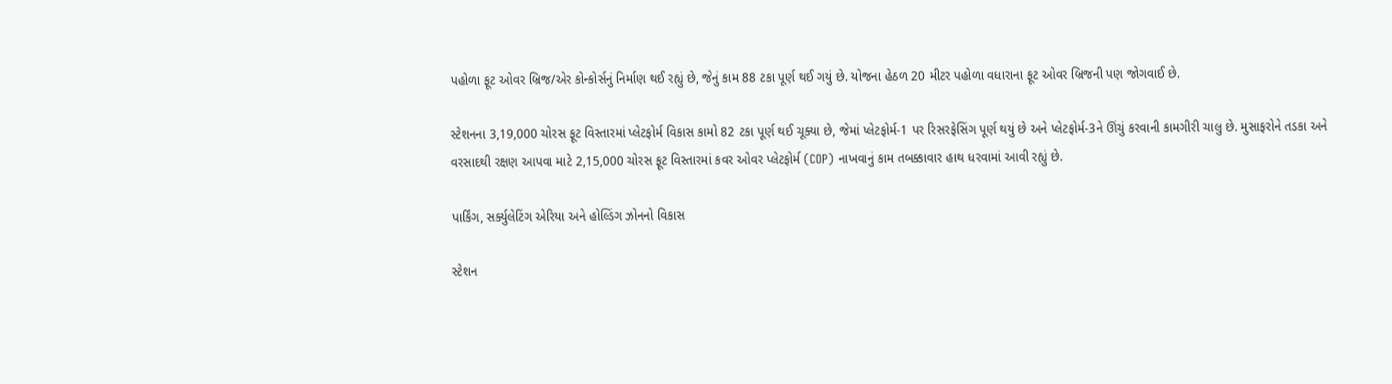પહોળા ફૂટ ઓવર બ્રિજ/એર કોન્કોર્સનું નિર્માણ થઈ રહ્યું છે, જેનું કામ 88 ટકા પૂર્ણ થઈ ગયું છે. યોજના હેઠળ 20 મીટર પહોળા વધારાના ફૂટ ઓવર બ્રિજની પણ જોગવાઈ છે.

સ્ટેશનના 3,19,000 ચોરસ ફૂટ વિસ્તારમાં પ્લેટફોર્મ વિકાસ કામો 82 ટકા પૂર્ણ થઈ ચૂક્યા છે, જેમાં પ્લેટફોર્મ-1 પર રિસરફેસિંગ પૂર્ણ થયું છે અને પ્લેટફોર્મ-3ને ઊંચું કરવાની કામગીરી ચાલુ છે. મુસાફરોને તડકા અને વરસાદથી રક્ષણ આપવા માટે 2,15,000 ચોરસ ફૂટ વિસ્તારમાં કવર ઓવર પ્લેટફોર્મ (COP) નાખવાનું કામ તબક્કાવાર હાથ ધરવામાં આવી રહ્યું છે.

પાર્કિંગ, સર્ક્યુલેટિંગ એરિયા અને હોલ્ડિંગ ઝોનનો વિકાસ

સ્ટેશન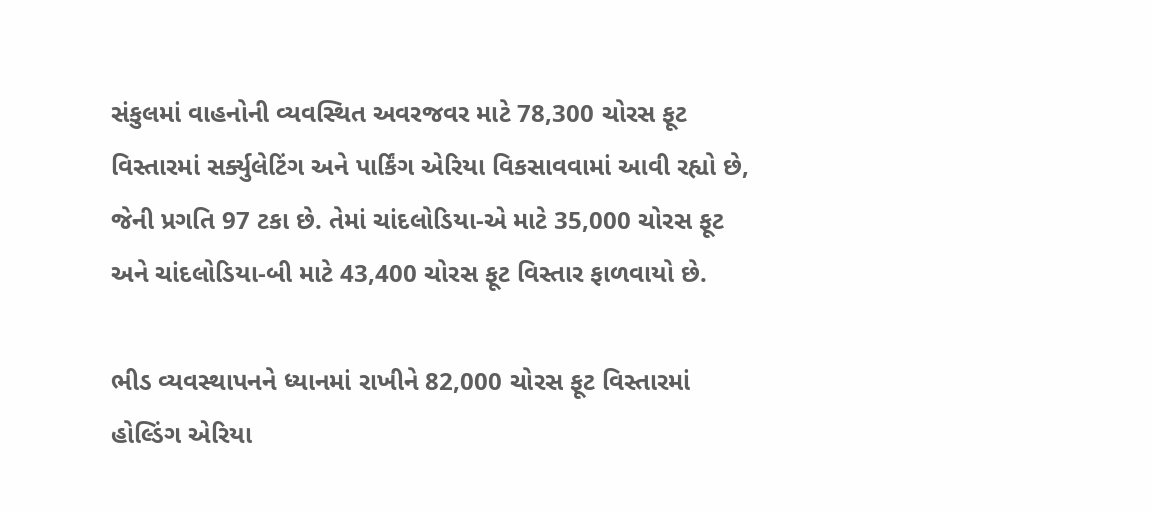સંકુલમાં વાહનોની વ્યવસ્થિત અવરજવર માટે 78,300 ચોરસ ફૂટ વિસ્તારમાં સર્ક્યુલેટિંગ અને પાર્કિંગ એરિયા વિકસાવવામાં આવી રહ્યો છે, જેની પ્રગતિ 97 ટકા છે. તેમાં ચાંદલોડિયા-એ માટે 35,000 ચોરસ ફૂટ અને ચાંદલોડિયા-બી માટે 43,400 ચોરસ ફૂટ વિસ્તાર ફાળવાયો છે.

ભીડ વ્યવસ્થાપનને ધ્યાનમાં રાખીને 82,000 ચોરસ ફૂટ વિસ્તારમાં હોલ્ડિંગ એરિયા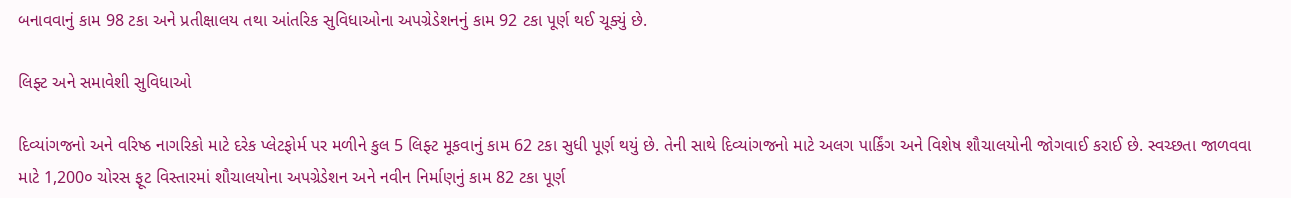બનાવવાનું કામ 98 ટકા અને પ્રતીક્ષાલય તથા આંતરિક સુવિધાઓના અપગ્રેડેશનનું કામ 92 ટકા પૂર્ણ થઈ ચૂક્યું છે.

લિફ્ટ અને સમાવેશી સુવિધાઓ

દિવ્યાંગજનો અને વરિષ્ઠ નાગરિકો માટે દરેક પ્લેટફોર્મ પર મળીને કુલ 5 લિફ્ટ મૂકવાનું કામ 62 ટકા સુધી પૂર્ણ થયું છે. તેની સાથે દિવ્યાંગજનો માટે અલગ પાર્કિંગ અને વિશેષ શૌચાલયોની જોગવાઈ કરાઈ છે. સ્વચ્છતા જાળવવા માટે 1,200૦ ચોરસ ફૂટ વિસ્તારમાં શૌચાલયોના અપગ્રેડેશન અને નવીન નિર્માણનું કામ 82 ટકા પૂર્ણ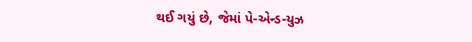થઈ ગયું છે, જેમાં પે-એન્ડ-યુઝ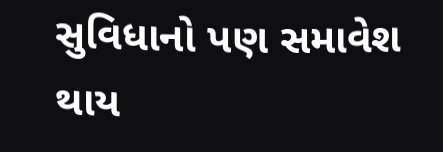સુવિધાનો પણ સમાવેશ થાય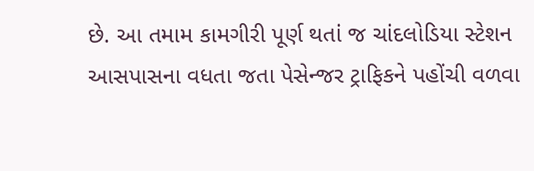છે. આ તમામ કામગીરી પૂર્ણ થતાં જ ચાંદલોડિયા સ્ટેશન આસપાસના વધતા જતા પેસેન્જર ટ્રાફિકને પહોંચી વળવા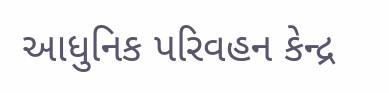આધુનિક પરિવહન કેન્દ્ર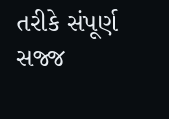તરીકે સંપૂર્ણ સજ્જ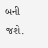બની જશે.